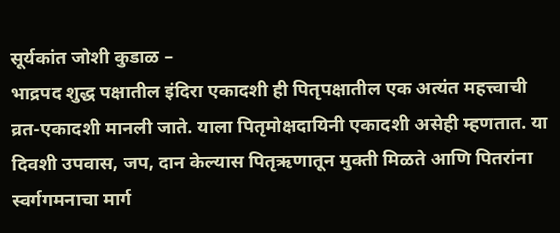सूर्यकांत जोशी कुडाळ –
भाद्रपद शुद्ध पक्षातील इंदिरा एकादशी ही पितृपक्षातील एक अत्यंत महत्त्वाची व्रत-एकादशी मानली जाते. याला पितृमोक्षदायिनी एकादशी असेही म्हणतात. या दिवशी उपवास, जप, दान केल्यास पितृऋणातून मुक्ती मिळते आणि पितरांना स्वर्गगमनाचा मार्ग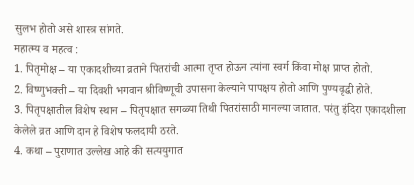सुलभ होतो असे शास्त्र सांगते.
महात्म्य व महत्व :
1. पितृमोक्ष – या एकादशीच्या व्रताने पितरांची आत्मा तृप्त होऊन त्यांना स्वर्ग किंवा मोक्ष प्राप्त होतो.
2. विष्णुभक्ती – या दिवशी भगवान श्रीविष्णूची उपासना केल्याने पापक्षय होतो आणि पुण्यवृद्धी होते.
3. पितृपक्षातील विशेष स्थान – पितृपक्षात सगळ्या तिथी पितरांसाठी मानल्या जातात. परंतु इंदिरा एकादशीला केलेले व्रत आणि दान हे विशेष फलदायी ठरते.
4. कथा – पुराणात उल्लेख आहे की सत्ययुगात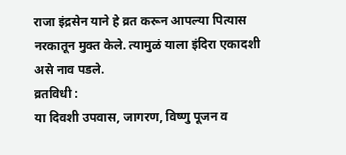राजा इंद्रसेन याने हे व्रत करून आपल्या पित्यास नरकातून मुक्त केले. त्यामुळं याला इंदिरा एकादशी असे नाव पडले.
व्रतविधी :
या दिवशी उपवास, जागरण, विष्णु पूजन व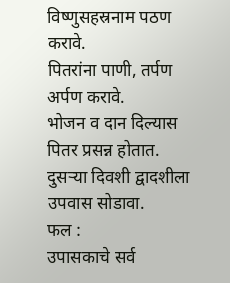विष्णुसहस्रनाम पठण करावे.
पितरांना पाणी, तर्पण अर्पण करावे.
भोजन व दान दिल्यास पितर प्रसन्न होतात.
दुसऱ्या दिवशी द्वादशीला उपवास सोडावा.
फल :
उपासकाचे सर्व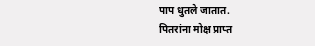पाप धुतले जातात.
पितरांना मोक्ष प्राप्त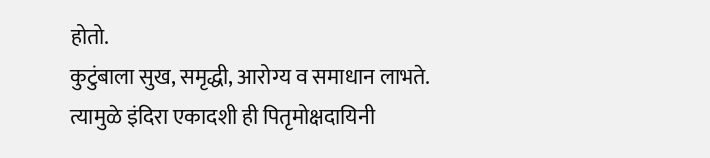होतो.
कुटुंबाला सुख, समृद्धी, आरोग्य व समाधान लाभते.
त्यामुळे इंदिरा एकादशी ही पितृमोक्षदायिनी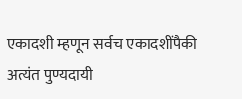एकादशी म्हणून सर्वच एकादशींपैकी अत्यंत पुण्यदायी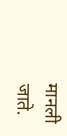मानली जाते.